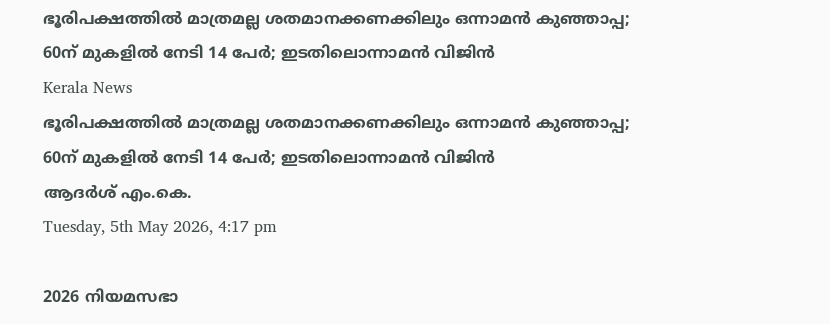ഭൂരിപക്ഷത്തില്‍ മാത്രമല്ല ശതമാനക്കണക്കിലും ഒന്നാമന്‍ കുഞ്ഞാപ്പ; 60ന് മുകളില്‍ നേടി 14 പേര്‍; ഇടതിലൊന്നാമന്‍ വിജിന്‍
Kerala News
ഭൂരിപക്ഷത്തില്‍ മാത്രമല്ല ശതമാനക്കണക്കിലും ഒന്നാമന്‍ കുഞ്ഞാപ്പ; 60ന് മുകളില്‍ നേടി 14 പേര്‍; ഇടതിലൊന്നാമന്‍ വിജിന്‍
ആദര്‍ശ് എം.കെ.
Tuesday, 5th May 2026, 4:17 pm

2026 നിയമസഭാ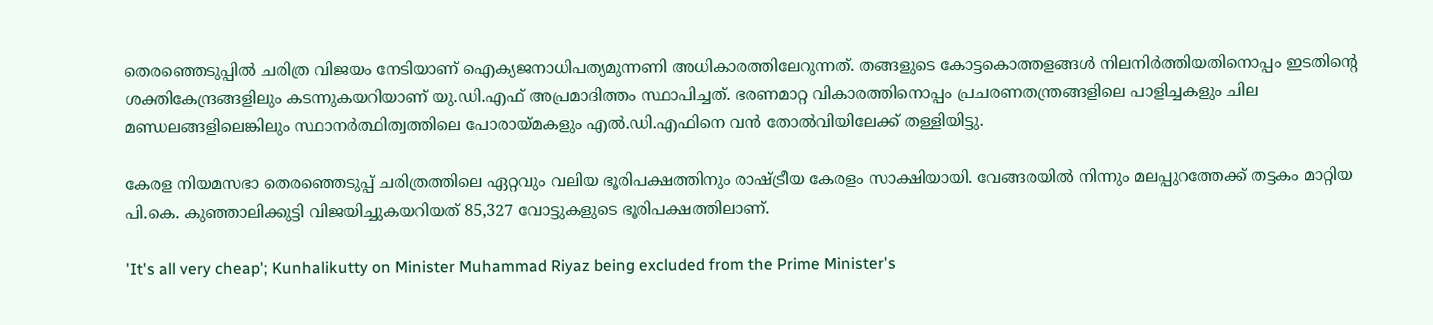തെരഞ്ഞെടുപ്പില്‍ ചരിത്ര വിജയം നേടിയാണ് ഐക്യജനാധിപത്യമുന്നണി അധികാരത്തിലേറുന്നത്. തങ്ങളുടെ കോട്ടകൊത്തളങ്ങള്‍ നിലനിര്‍ത്തിയതിനൊപ്പം ഇടതിന്റെ ശക്തികേന്ദ്രങ്ങളിലും കടന്നുകയറിയാണ് യു.ഡി.എഫ് അപ്രമാദിത്തം സ്ഥാപിച്ചത്. ഭരണമാറ്റ വികാരത്തിനൊപ്പം പ്രചരണതന്ത്രങ്ങളിലെ പാളിച്ചകളും ചില മണ്ഡലങ്ങളിലെങ്കിലും സ്ഥാനര്‍ത്ഥിത്വത്തിലെ പോരായ്മകളും എല്‍.ഡി.എഫിനെ വന്‍ തോല്‍വിയിലേക്ക് തള്ളിയിട്ടു.

കേരള നിയമസഭാ തെരഞ്ഞെടുപ്പ് ചരിത്രത്തിലെ ഏറ്റവും വലിയ ഭൂരിപക്ഷത്തിനും രാഷ്ട്രീയ കേരളം സാക്ഷിയായി. വേങ്ങരയില്‍ നിന്നും മലപ്പുറത്തേക്ക് തട്ടകം മാറ്റിയ പി.കെ. കുഞ്ഞാലിക്കുട്ടി വിജയിച്ചുകയറിയത് 85,327 വോട്ടുകളുടെ ഭൂരിപക്ഷത്തിലാണ്.

'It's all very cheap'; Kunhalikutty on Minister Muhammad Riyaz being excluded from the Prime Minister's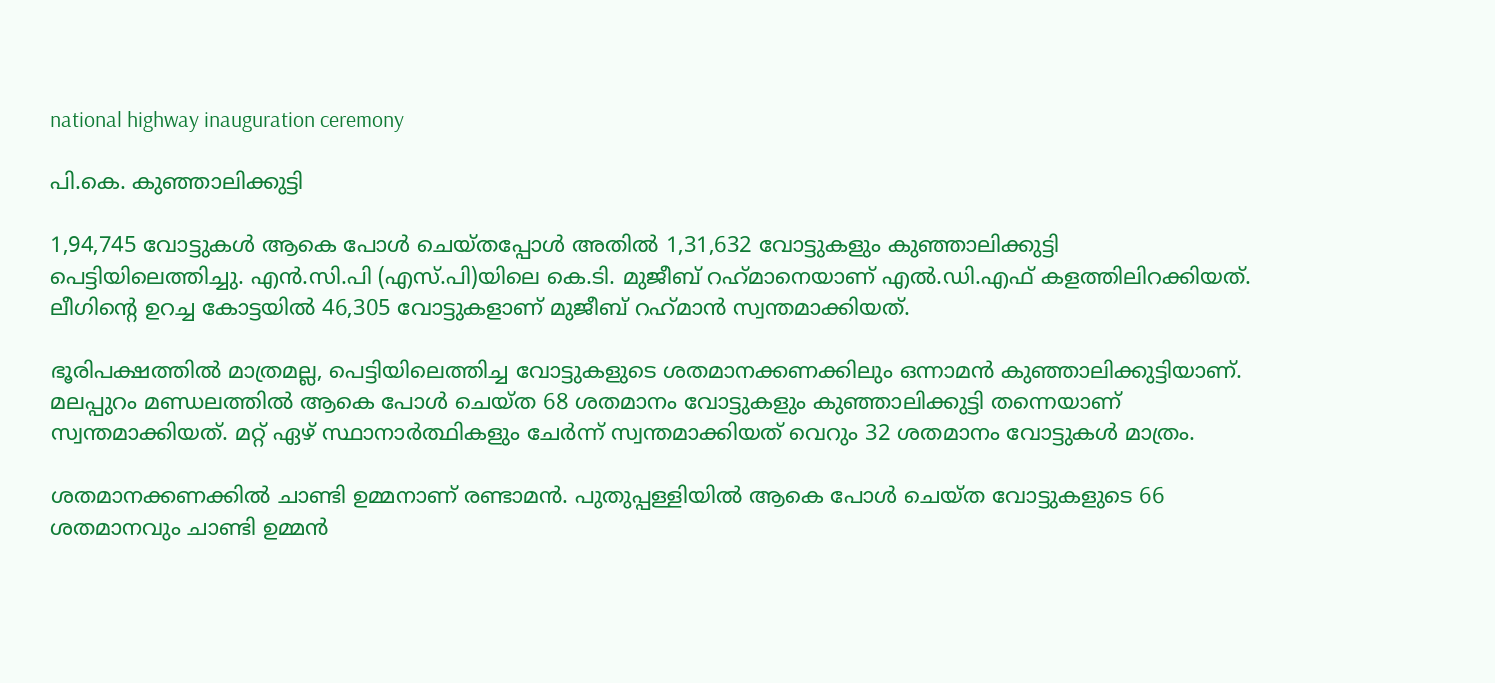national highway inauguration ceremony

പി.കെ. കുഞ്ഞാലിക്കുട്ടി

1,94,745 വോട്ടുകള്‍ ആകെ പോള്‍ ചെയ്തപ്പോള്‍ അതില്‍ 1,31,632 വോട്ടുകളും കുഞ്ഞാലിക്കുട്ടി പെട്ടിയിലെത്തിച്ചു. എന്‍.സി.പി (എസ്.പി)യിലെ കെ.ടി. മുജീബ് റഹ്‌മാനെയാണ് എല്‍.ഡി.എഫ് കളത്തിലിറക്കിയത്. ലീഗിന്റെ ഉറച്ച കോട്ടയില്‍ 46,305 വോട്ടുകളാണ് മുജീബ് റഹ്‌മാന്‍ സ്വന്തമാക്കിയത്.

ഭൂരിപക്ഷത്തില്‍ മാത്രമല്ല, പെട്ടിയിലെത്തിച്ച വോട്ടുകളുടെ ശതമാനക്കണക്കിലും ഒന്നാമന്‍ കുഞ്ഞാലിക്കുട്ടിയാണ്. മലപ്പുറം മണ്ഡലത്തില്‍ ആകെ പോള്‍ ചെയ്ത 68 ശതമാനം വോട്ടുകളും കുഞ്ഞാലിക്കുട്ടി തന്നെയാണ് സ്വന്തമാക്കിയത്. മറ്റ് ഏഴ് സ്ഥാനാര്‍ത്ഥികളും ചേര്‍ന്ന് സ്വന്തമാക്കിയത് വെറും 32 ശതമാനം വോട്ടുകള്‍ മാത്രം.

ശതമാനക്കണക്കില്‍ ചാണ്ടി ഉമ്മനാണ് രണ്ടാമന്‍. പുതുപ്പള്ളിയില്‍ ആകെ പോള്‍ ചെയ്ത വോട്ടുകളുടെ 66 ശതമാനവും ചാണ്ടി ഉമ്മന്‍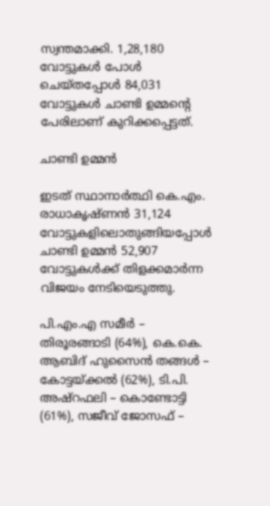സ്വന്തമാക്കി. 1,28,180 വോട്ടുകള്‍ പോള്‍ ചെയ്തപ്പോള്‍ 84,031 വോട്ടുകള്‍ ചാണ്ടി ഉമ്മന്റെ പേരിലാണ് കുറിക്കപ്പെട്ടത്.

ചാണ്ടി ഉമ്മന്‍

ഇടത് സ്ഥാനാര്‍ത്ഥി കെ.എം. രാധാകൃഷ്ണന്‍ 31,124 വോട്ടുകളിലൊതുങ്ങിയപ്പോള്‍ ചാണ്ടി ഉമ്മന്‍ 52,907 വോട്ടുകള്‍ക്ക് തിളക്കമാര്‍ന്ന വിജയം നേടിയെടുത്തു.

പി.എം.എ സമീര്‍ – തിരൂരങ്ങാടി (64%), കെ.കെ. ആബിദ് ഹുസൈന്‍ തങ്ങള്‍ – കോട്ടയ്ക്കല്‍ (62%), ടി.പി. അഷ്‌റഫലി – കൊണ്ടോട്ടി (61%), സജീവ് ജോസഫ് –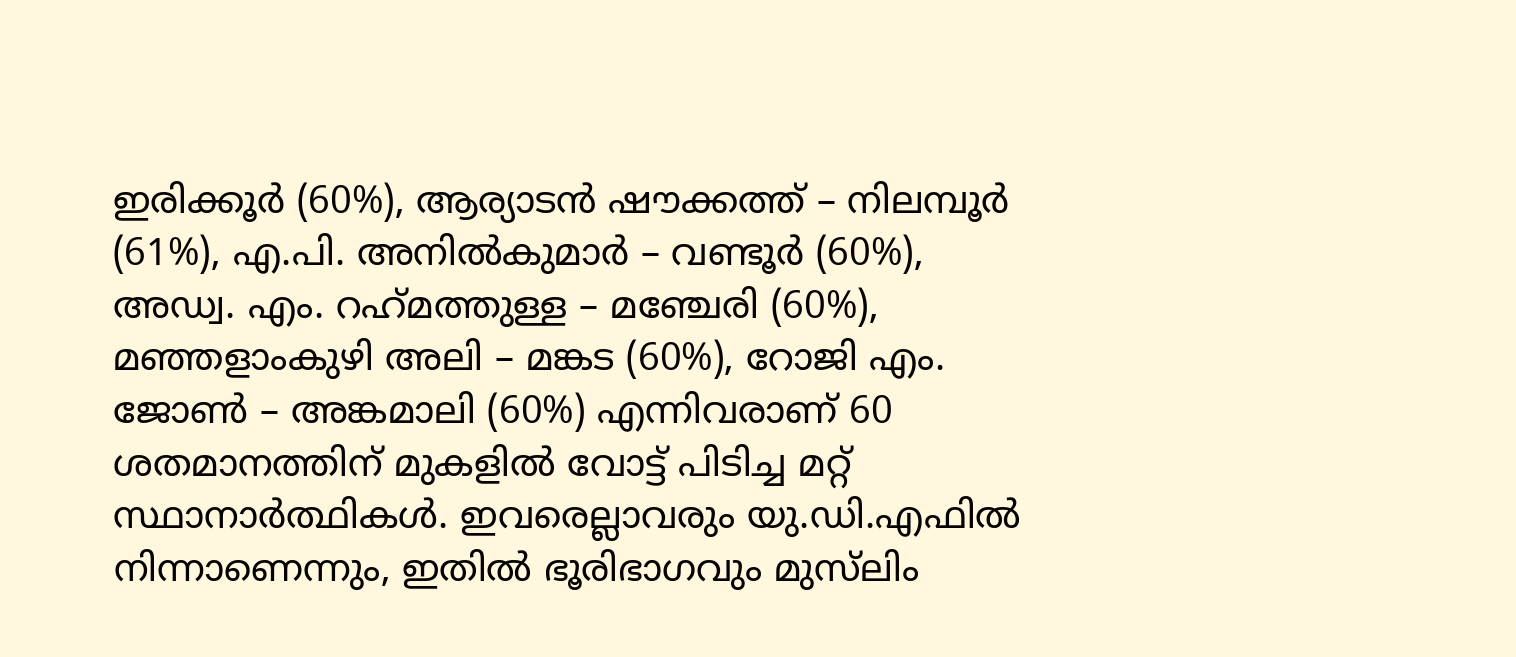ഇരിക്കൂര്‍ (60%), ആര്യാടന്‍ ഷൗക്കത്ത് – നിലമ്പൂര്‍ (61%), എ.പി. അനില്‍കുമാര്‍ – വണ്ടൂര്‍ (60%), അഡ്വ. എം. റഹ്‌മത്തുള്ള – മഞ്ചേരി (60%), മഞ്ഞളാംകുഴി അലി – മങ്കട (60%), റോജി എം. ജോണ്‍ – അങ്കമാലി (60%) എന്നിവരാണ് 60 ശതമാനത്തിന് മുകളില്‍ വോട്ട് പിടിച്ച മറ്റ് സ്ഥാനാര്‍ത്ഥികള്‍. ഇവരെല്ലാവരും യു.ഡി.എഫില്‍ നിന്നാണെന്നും, ഇതില്‍ ഭൂരിഭാഗവും മുസ്‌ലിം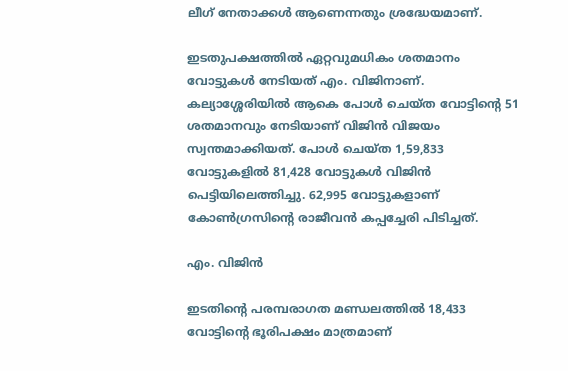ലീഗ് നേതാക്കള്‍ ആണെന്നതും ശ്രദ്ധേയമാണ്.

ഇടതുപക്ഷത്തില്‍ ഏറ്റവുമധികം ശതമാനം വോട്ടുകള്‍ നേടിയത് എം. വിജിനാണ്. കല്യാശ്ശേരിയില്‍ ആകെ പോള്‍ ചെയ്ത വോട്ടിന്റെ 51 ശതമാനവും നേടിയാണ് വിജിന്‍ വിജയം സ്വന്തമാക്കിയത്. പോള്‍ ചെയ്ത 1,59,833 വോട്ടുകളില്‍ 81,428 വോട്ടുകള്‍ വിജിന്‍ പെട്ടിയിലെത്തിച്ചു. 62,995 വോട്ടുകളാണ് കോണ്‍ഗ്രസിന്റെ രാജീവന്‍ കപ്പച്ചേരി പിടിച്ചത്.

എം. വിജിന്‍

ഇടതിന്റെ പരമ്പരാഗത മണ്ഡലത്തില്‍ 18,433 വോട്ടിന്റെ ഭൂരിപക്ഷം മാത്രമാണ്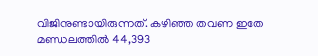വിജിനുണ്ടായിരുന്നത്. കഴിഞ്ഞ തവണ ഇതേ മണ്ഡലത്തില്‍ 44,393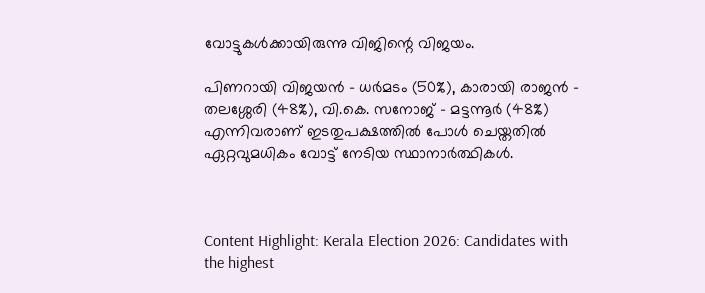വോട്ടുകള്‍ക്കായിരുന്നു വിജിന്റെ വിജയം.

പിണറായി വിജയന്‍ – ധര്‍മടം (50%), കാരായി രാജന്‍ – തലശ്ശേരി (48%), വി.കെ. സനോജ് – മട്ടന്നൂര്‍ (48%) എന്നിവരാണ് ഇടതുപക്ഷത്തില്‍ പോള്‍ ചെയ്തതില്‍ ഏറ്റവുമധികം വോട്ട് നേടിയ സ്ഥാനാര്‍ത്ഥികള്‍.



Content Highlight: Kerala Election 2026: Candidates with the highest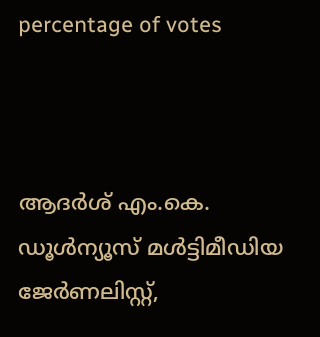percentage of votes



ആദര്‍ശ് എം.കെ.
ഡൂള്‍ന്യൂസ് മള്‍ട്ടിമീഡിയ ജേര്‍ണലിസ്റ്റ്,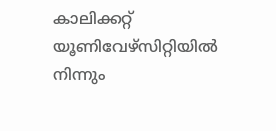കാലിക്കറ്റ് യൂണിവേഴ്സിറ്റിയില്‍ നിന്നും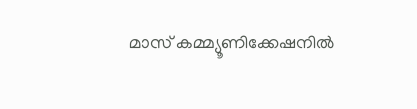മാസ് കമ്മ്യൂണിക്കേഷനില്‍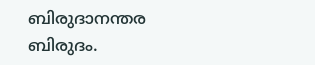ബിരുദാനന്തര ബിരുദം.